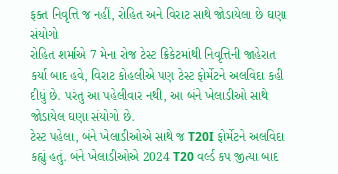ફક્ત નિવૃત્તિ જ નહીં, રોહિત અને વિરાટ સાથે જોડાયેલા છે ઘણા સંયોગો
રોહિત શર્માએ 7 મેના રોજ ટેસ્ટ ક્રિકેટમાંથી નિવૃત્તિની જાહેરાત કર્યા બાદ હવે, વિરાટ કોહલીએ પણ ટેસ્ટ ફોર્મેટને અલવિદા કહી દીધું છે. પરંતુ આ પહેલીવાર નથી, આ બંને ખેલાડીઓ સાથે જોડાયેલ ઘણા સંયોગો છે.
ટેસ્ટ પહેલા, બંને ખેલાડીઓએ સાથે જ T20I ફોર્મેટને અલવિદા કહ્યું હતું. બંને ખેલાડીઓએ 2024 T20 વર્લ્ડ કપ જીત્યા બાદ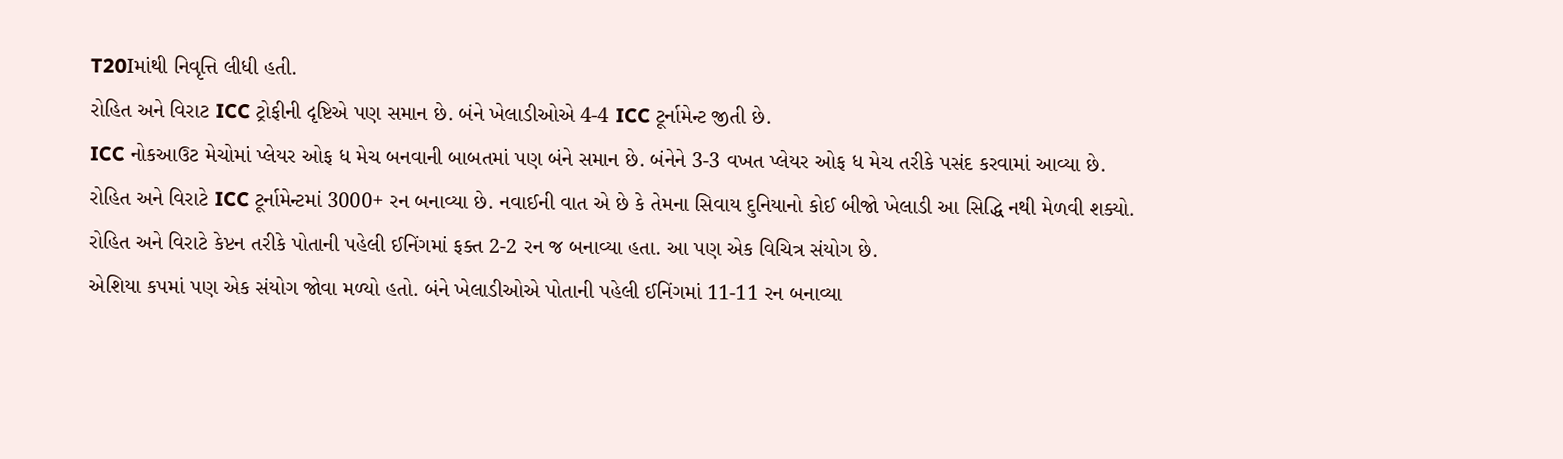T20Iમાંથી નિવૃત્તિ લીધી હતી.
રોહિત અને વિરાટ ICC ટ્રોફીની દૃષ્ટિએ પણ સમાન છે. બંને ખેલાડીઓએ 4-4 ICC ટૂર્નામેન્ટ જીતી છે.
ICC નોકઆઉટ મેચોમાં પ્લેયર ઓફ ધ મેચ બનવાની બાબતમાં પણ બંને સમાન છે. બંનેને 3-3 વખત પ્લેયર ઓફ ધ મેચ તરીકે પસંદ કરવામાં આવ્યા છે.
રોહિત અને વિરાટે ICC ટૂર્નામેન્ટમાં 3000+ રન બનાવ્યા છે. નવાઈની વાત એ છે કે તેમના સિવાય દુનિયાનો કોઈ બીજો ખેલાડી આ સિદ્ધિ નથી મેળવી શક્યો.
રોહિત અને વિરાટે કેપ્ટન તરીકે પોતાની પહેલી ઈનિંગમાં ફક્ત 2-2 રન જ બનાવ્યા હતા. આ પણ એક વિચિત્ર સંયોગ છે.
એશિયા કપમાં પણ એક સંયોગ જોવા મળ્યો હતો. બંને ખેલાડીઓએ પોતાની પહેલી ઈનિંગમાં 11-11 રન બનાવ્યા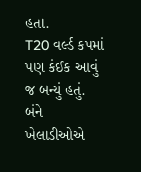હતા.
T20 વર્લ્ડ કપમાં પણ કંઈક આવું જ બન્યું હતું. બંને ખેલાડીઓએ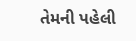તેમની પહેલી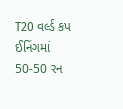T20 વર્લ્ડ કપ ઈનિંગમાં 50-50 રન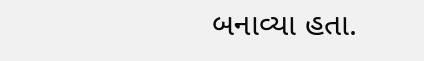બનાવ્યા હતા.